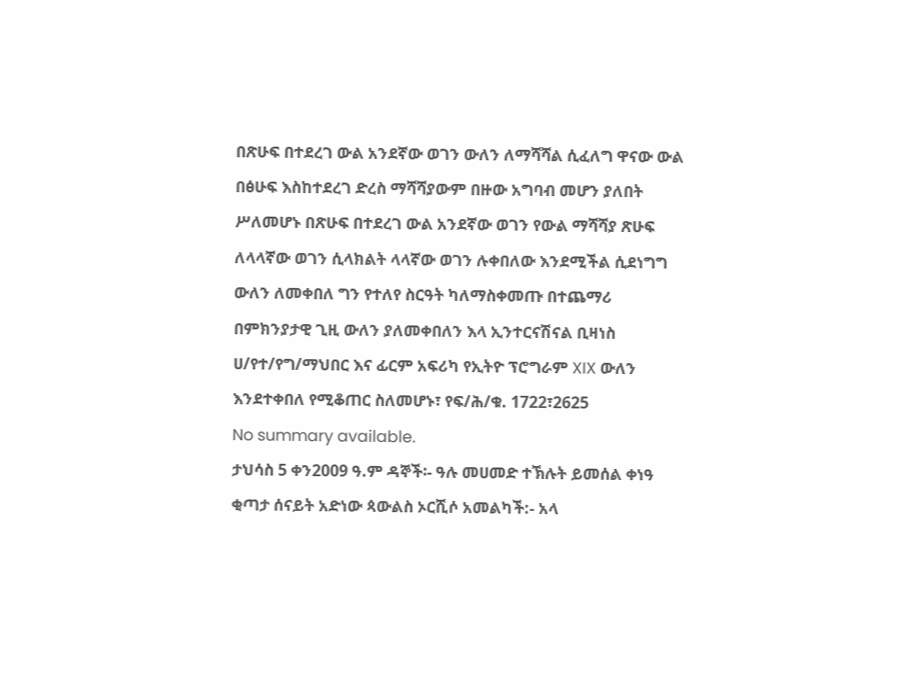በጽሁፍ በተደረገ ውል አንደኛው ወገን ውለን ለማሻሻል ሲፈለግ ዋናው ውል በፅሁፍ እስከተደረገ ድረስ ማሻሻያውም በዙው አግባብ መሆን ያለበት ሥለመሆኑ በጽሁፍ በተደረገ ውል አንደኛው ወገን የውል ማሻሻያ ጽሁፍ ለላላኛው ወገን ሲላክልት ላላኛው ወገን ሉቀበለው እንደሚችል ሲደነግግ ውለን ለመቀበለ ግን የተለየ ስርዓት ካለማስቀመጡ በተጨማሪ በምክንያታዊ ጊዚ ውለን ያለመቀበለን እላ ኢንተርናሽናል ቢዛነስ ሀ/የተ/የግ/ማህበር እና ፊርም አፍሪካ የኢትዮ ፕሮግራም XIX ውለን እንደተቀበለ የሚቆጠር ስለመሆኑ፣ የፍ/ሕ/ቁ. 1722፣2625
No summary available.
ታህሳስ 5 ቀን2009 ዓ.ም ዳኞች፡- ዓሉ መሀመድ ተኽሉት ይመሰል ቀነዓ ቂጣታ ሰናይት አድነው ጳውልስ ኦርሺሶ አመልካች:- አላ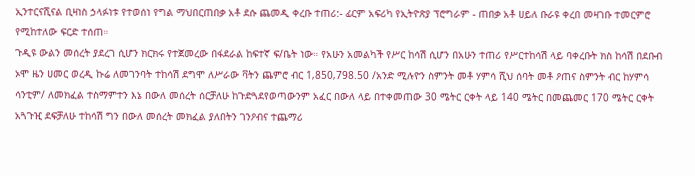ኢንተርናሺናል ቢዛነስ ኃላፉነቱ የተወሰነ የግል ማህበርጠበቃ አቶ ደሱ ጨመዲ ቀረቡ ተጠሪ:- ፊርም አፍሪካ የኢትዮጽያ ፕሮግራም - ጠበቃ አቶ ሀይለ ቡራዩ ቀረበ መዛገቡ ተመርምሮ የሚከተለው ፍርድ ተሰጠ።
ጉዲዩ ውልን መሰረት ያደረገ ሲሆን ክርክሩ የተጀመረው በፋደራል ከፍተኛ ፍ/ቤት ነው። የአሁን አመልካች የሥር ከሳሽ ሲሆን በአሁን ተጠሪ የሥርተከሳሽ ላይ ባቀረቡት ክስ ከሳሽ በደቡብ ኦሞ ዜን ሀመር ወረዲ ኩሬ ለመገንባት ተከሳሽ ደግሞ ለሥራው ቫትን ጨምሮ ብር 1‚850‚798.50 /አንድ ሚሉዮን ስምንት መቶ ሃምሳ ሺህ ሰባት መቶ ዖጠና ስምንት ብር ከሃምሳ ሳንቲም/ ለመክፈል ተስማምተን እኔ በውለ መሰረት ሰርቻለሁ ከጉድጓደየወጣውንም አፈር በውለ ላይ በተቀመጠው 30 ሜትር ርቀት ላይ 140 ሜትር በመጨመር 170 ሜትር ርቀት አጓጉዢ ደፍቻለሁ ተከሳሽ ግን በውለ መሰረት መክፈል ያለበትን ገንዖብና ተጨማሪ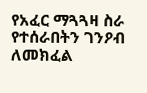የአፈር ማጓጓዛ ስራ የተሰራበትን ገንዖብ ለመክፈል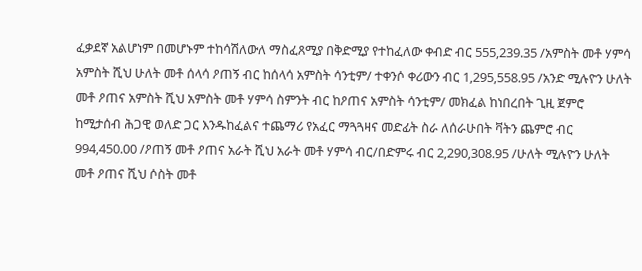ፈቃደኛ አልሆነም በመሆኑም ተከሳሽለውለ ማስፈጸሚያ በቅድሚያ የተከፈለው ቀብድ ብር 555‚239.35 /አምስት መቶ ሃምሳ አምስት ሺህ ሁለት መቶ ሰላሳ ዖጠኝ ብር ከሰላሳ አምስት ሳንቲም/ ተቀንሶ ቀሪውን ብር 1‚295‚558.95 /አንድ ሚሉዮን ሁለት መቶ ዖጠና አምስት ሺህ አምስት መቶ ሃምሳ ስምንት ብር ከዖጠና አምስት ሳንቲም/ መክፈል ከነበረበት ጊዚ ጀምሮ ከሚታሰብ ሕጋዊ ወለድ ጋር እንዱከፈልና ተጨማሪ የአፈር ማጓጓዛና መድፊት ስራ ለሰራሁበት ቫትን ጨምሮ ብር 994‚450.00 /ዖጠኝ መቶ ዖጠና አራት ሺህ አራት መቶ ሃምሳ ብር/በድምሩ ብር 2‚290‚308.95 /ሁለት ሚሉዮን ሁለት መቶ ዖጠና ሺህ ሶስት መቶ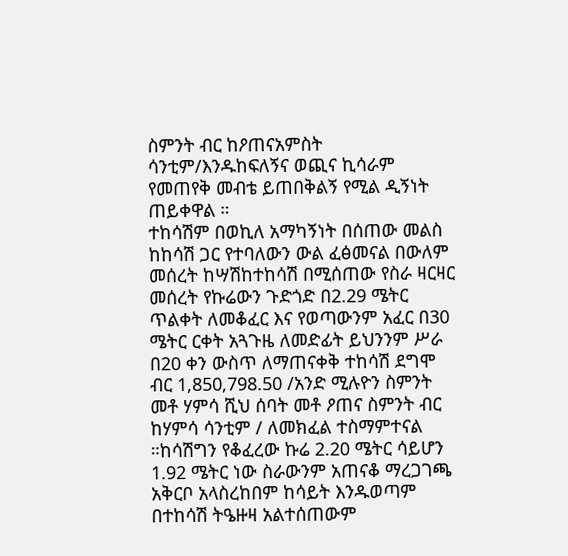ስምንት ብር ከዖጠናአምስት ሳንቲም/እንዱከፍለኝና ወጪና ኪሳራም የመጠየቅ መብቴ ይጠበቅልኝ የሚል ዲኝነት ጠይቀዋል ።
ተከሳሽም በወኪለ አማካኝነት በሰጠው መልስ ከከሳሽ ጋር የተባለውን ውል ፈፅመናል በውለም መሰረት ከሣሽከተከሳሽ በሚሰጠው የስራ ዛርዛር መሰረት የኩሬውን ጉድጎድ በ2.29 ሜትር ጥልቀት ለመቆፈር እና የወጣውንም አፈር በ30 ሜትር ርቀት አጓጉዜ ለመድፊት ይህንንም ሥራ በ20 ቀን ውስጥ ለማጠናቀቅ ተከሳሽ ደግሞ ብር 1‚850‚798.50 /አንድ ሚሉዮን ስምንት መቶ ሃምሳ ሺህ ሰባት መቶ ዖጠና ስምንት ብር ከሃምሳ ሳንቲም / ለመክፈል ተስማምተናል ።ከሳሽግን የቆፈረው ኩሬ 2.20 ሜትር ሳይሆን 1.92 ሜትር ነው ስራውንም አጠናቆ ማረጋገጫ አቅርቦ አላስረከበም ከሳይት እንዱወጣም በተከሳሽ ትዔዙዛ አልተሰጠውም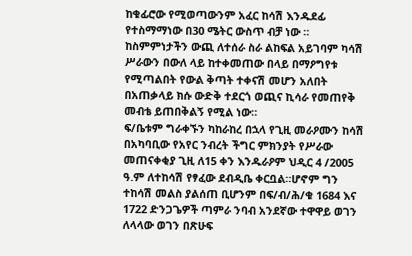ከቁፊሮው የሚወጣውንም አፈር ከሳሽ እንዱደፊ የተስማማነው በ30 ሜትር ውስጥ ብቻ ነው ። ከስምምነታችን ውጪ ለተሰራ ስራ ልከፍል አይገባም ካሳሽ ሥራውን በውለ ላይ ከተቀመጠው በላይ በማዖግየቱ የሚጣልበት የውል ቅጣት ተቀናሽ መሆን አለበት በአጠቃላይ ክሱ ውድቅ ተደርጎ ወጪና ኪሳራ የመጠየቅ መብቴ ይጠበቅልኝ የሚል ነው።
ፍ/ቤቱም ግራቀኙን ካከራከረ በኋላ የጊዚ መራዖሙን ከሳሽ በአካባቢው የአየር ንብረት ችግር ምክንያት የሥራው መጠናቀቂያ ጊዚ ለ15 ቀን እንዱራዖም ህዲር 4 /2005 ዓ.ም ለተከሳሽ የፃፈው ደብዲቤ ቀርቧል።ሆኖም ግን ተከሳሽ መልስ ያልሰጠ ቢሆንም በፍ/ብ/ሕ/ቁ 1684 እና 1722 ድንጋጌዎች ጣምራ ንባብ አንደኛው ተዋዋይ ወገን ለላላው ወገን በጽሁፍ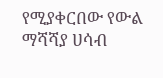የሚያቀርበው የውል ማሻሻያ ሀሳብ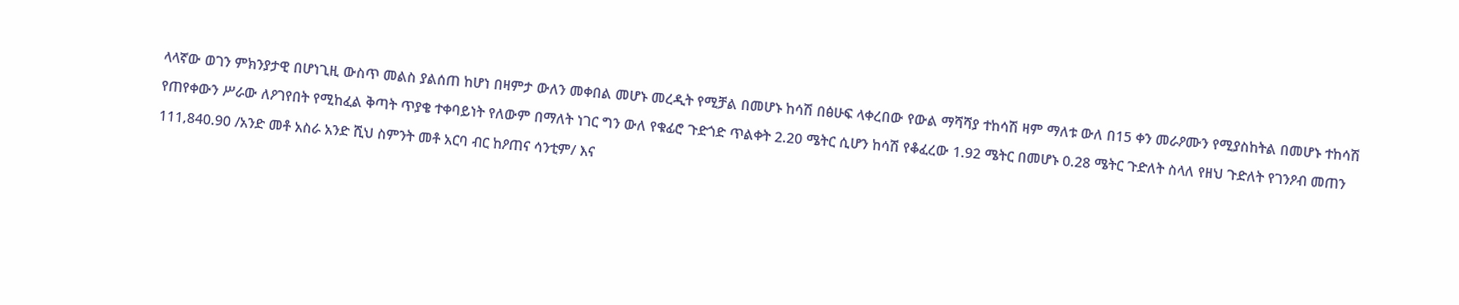ላላኛው ወገን ምክንያታዊ በሆነጊዚ ውስጥ መልስ ያልሰጠ ከሆነ በዛምታ ውለን መቀበል መሆኑ መረዲት የሚቻል በመሆኑ ከሳሽ በፅሁፍ ላቀረበው የውል ማሻሻያ ተከሳሽ ዛም ማለቱ ውለ በ15 ቀን መራዖሙን የሚያስከትል በመሆኑ ተከሳሽ የጠየቀውን ሥራው ለዖገየበት የሚከፈል ቅጣት ጥያቄ ተቀባይነት የለውም በማለት ነገር ግን ውለ የቁፊሮ ጉድጎድ ጥልቀት 2.20 ሜትር ሲሆን ከሳሽ የቆፈረው 1.92 ሜትር በመሆኑ 0.28 ሜትር ጉድለት ስላለ የዘህ ጉድለት የገንዖብ መጠን 111‚840.90 /አንድ መቶ አስራ አንድ ሺህ ስምንት መቶ አርባ ብር ከዖጠና ሳንቲም/ እና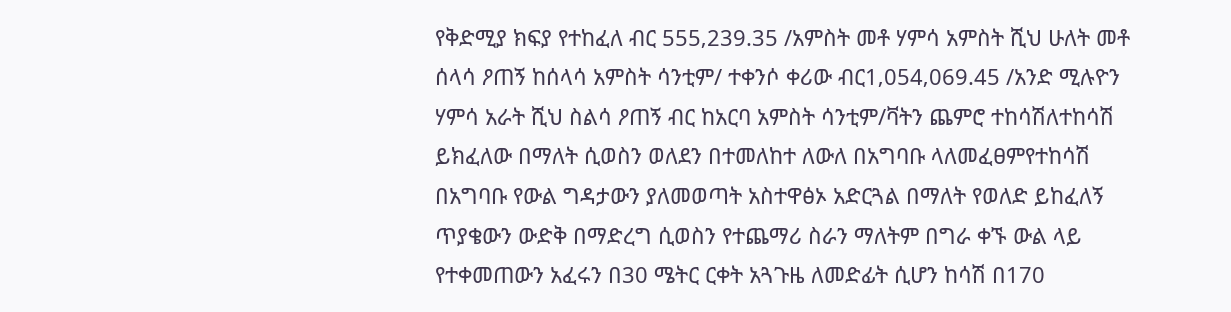የቅድሚያ ክፍያ የተከፈለ ብር 555‚239.35 /አምስት መቶ ሃምሳ አምስት ሺህ ሁለት መቶ ሰላሳ ዖጠኝ ከሰላሳ አምስት ሳንቲም/ ተቀንሶ ቀሪው ብር1‚054‚069.45 /አንድ ሚሉዮን ሃምሳ አራት ሺህ ስልሳ ዖጠኝ ብር ከአርባ አምስት ሳንቲም/ቫትን ጨምሮ ተከሳሽለተከሳሽ ይክፈለው በማለት ሲወስን ወለደን በተመለከተ ለውለ በአግባቡ ላለመፈፀምየተከሳሽ በአግባቡ የውል ግዳታውን ያለመወጣት አስተዋፅኦ አድርጓል በማለት የወለድ ይከፈለኝ ጥያቄውን ውድቅ በማድረግ ሲወስን የተጨማሪ ስራን ማለትም በግራ ቀኙ ውል ላይ የተቀመጠውን አፈሩን በ30 ሜትር ርቀት አጓጉዜ ለመድፊት ሲሆን ከሳሽ በ170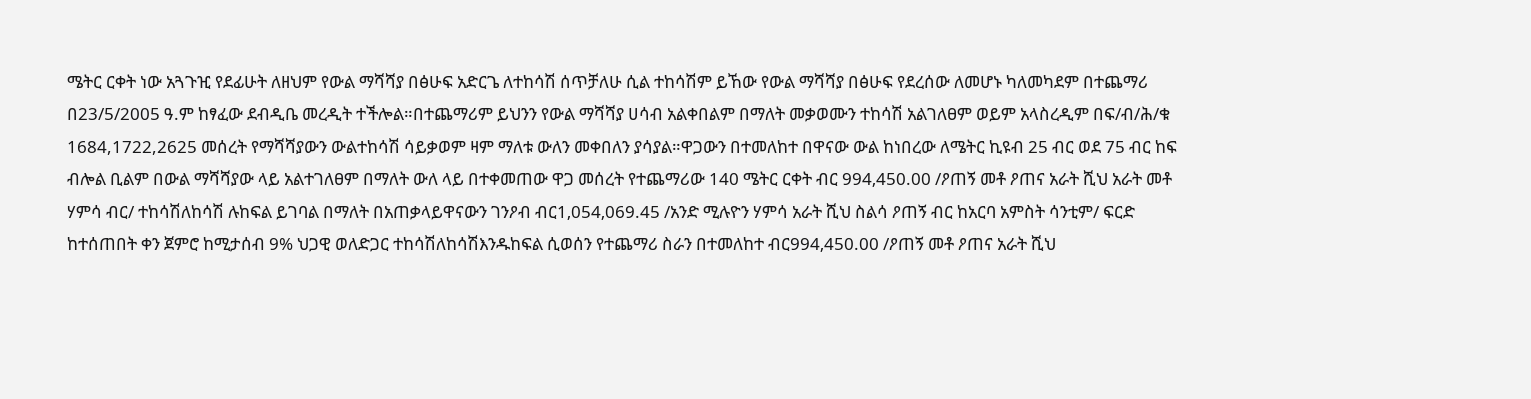ሜትር ርቀት ነው አጓጉዢ የደፊሁት ለዘህም የውል ማሻሻያ በፅሁፍ አድርጌ ለተከሳሽ ሰጥቻለሁ ሲል ተከሳሽም ይኸው የውል ማሻሻያ በፅሁፍ የደረሰው ለመሆኑ ካለመካደም በተጨማሪ በ23/5/2005 ዓ.ም ከፃፈው ደብዲቤ መረዲት ተችሎል።በተጨማሪም ይህንን የውል ማሻሻያ ሀሳብ አልቀበልም በማለት መቃወሙን ተከሳሽ አልገለፀም ወይም አላስረዲም በፍ/ብ/ሕ/ቁ 1684,1722,2625 መሰረት የማሻሻያውን ውልተከሳሽ ሳይቃወም ዛም ማለቱ ውለን መቀበለን ያሳያል።ዋጋውን በተመለከተ በዋናው ውል ከነበረው ለሜትር ኪዩብ 25 ብር ወደ 75 ብር ከፍ ብሎል ቢልም በውል ማሻሻያው ላይ አልተገለፀም በማለት ውለ ላይ በተቀመጠው ዋጋ መሰረት የተጨማሪው 140 ሜትር ርቀት ብር 994‚450.00 /ዖጠኝ መቶ ዖጠና አራት ሺህ አራት መቶ ሃምሳ ብር/ ተከሳሽለከሳሽ ሉከፍል ይገባል በማለት በአጠቃላይዋናውን ገንዖብ ብር1‚054‚069.45 /አንድ ሚሉዮን ሃምሳ አራት ሺህ ስልሳ ዖጠኝ ብር ከአርባ አምስት ሳንቲም/ ፍርድ ከተሰጠበት ቀን ጀምሮ ከሚታሰብ 9% ህጋዊ ወለድጋር ተከሳሽለከሳሽእንዱከፍል ሲወሰን የተጨማሪ ስራን በተመለከተ ብር994‚450.00 /ዖጠኝ መቶ ዖጠና አራት ሺህ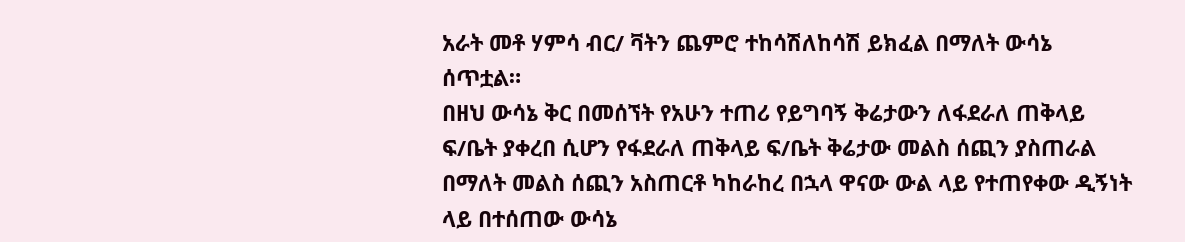አራት መቶ ሃምሳ ብር/ ቫትን ጨምሮ ተከሳሽለከሳሽ ይክፈል በማለት ውሳኔ ሰጥቷል።
በዘህ ውሳኔ ቅር በመሰኘት የአሁን ተጠሪ የይግባኝ ቅሬታውን ለፋደራለ ጠቅላይ ፍ/ቤት ያቀረበ ሲሆን የፋደራለ ጠቅላይ ፍ/ቤት ቅሬታው መልስ ሰጪን ያስጠራል በማለት መልስ ሰጪን አስጠርቶ ካከራከረ በኋላ ዋናው ውል ላይ የተጠየቀው ዲኝነት ላይ በተሰጠው ውሳኔ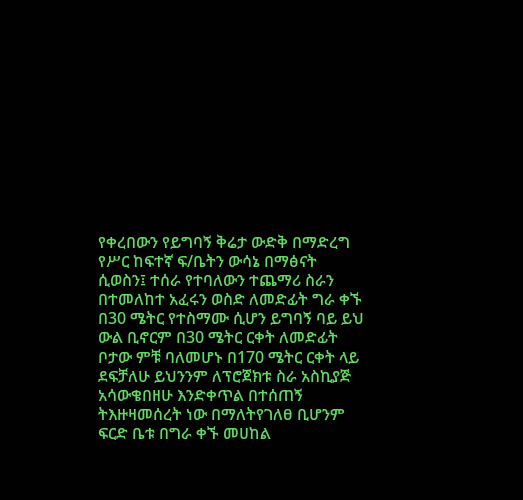የቀረበውን የይግባኝ ቅሬታ ውድቅ በማድረግ የሥር ከፍተኛ ፍ/ቤትን ውሳኔ በማፅናት ሲወስን፤ ተሰራ የተባለውን ተጨማሪ ስራን በተመለከተ አፈሩን ወስድ ለመድፊት ግራ ቀኙ በ30 ሜትር የተስማሙ ሲሆን ይግባኝ ባይ ይህ ውል ቢኖርም በ30 ሜትር ርቀት ለመድፊት ቦታው ምቹ ባለመሆኑ በ170 ሜትር ርቀት ላይ ደፍቻለሁ ይህንንም ለፕሮጀክቱ ስራ አስኪያጅ አሳውቄበዘሁ እንድቀጥል በተሰጠኝ ትእዙዛመሰረት ነው በማለትየገለፀ ቢሆንም ፍርድ ቤቱ በግራ ቀኙ መሀከል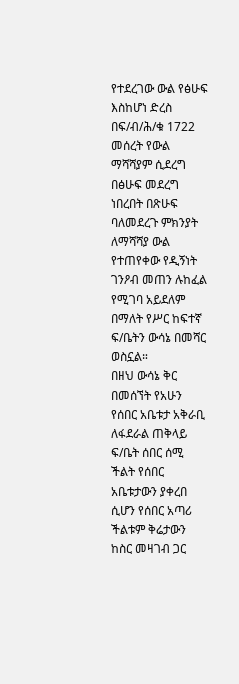የተደረገው ውል የፅሁፍ እስከሆነ ድረስ በፍ/ብ/ሕ/ቁ 1722 መሰረት የውል ማሻሻያም ሲደረግ በፅሁፍ መደረግ ነበረበት በጽሁፍ ባለመደረጉ ምክንያት ለማሻሻያ ውል የተጠየቀው የዲኝነት ገንዖብ መጠን ሉከፈል የሚገባ አይደለም በማለት የሥር ከፍተኛ ፍ/ቤትን ውሳኔ በመሻር ወስኗል።
በዘህ ውሳኔ ቅር በመሰኘት የአሁን የሰበር አቤቱታ አቅራቢ ለፋደራል ጠቅላይ ፍ/ቤት ሰበር ሰሚ ችልት የሰበር አቤቱታውን ያቀረበ ሲሆን የሰበር አጣሪ ችልቱም ቅሬታውን ከስር መዛገብ ጋር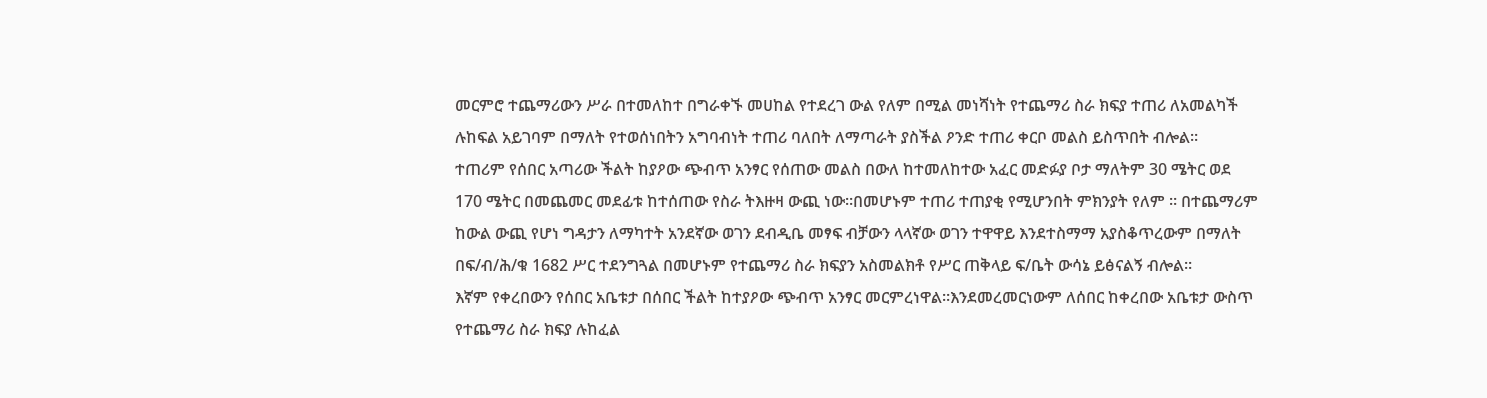መርምሮ ተጨማሪውን ሥራ በተመለከተ በግራቀኙ መሀከል የተደረገ ውል የለም በሚል መነሻነት የተጨማሪ ስራ ክፍያ ተጠሪ ለአመልካች ሉከፍል አይገባም በማለት የተወሰነበትን አግባብነት ተጠሪ ባለበት ለማጣራት ያስችል ዖንድ ተጠሪ ቀርቦ መልስ ይስጥበት ብሎል።
ተጠሪም የሰበር አጣሪው ችልት ከያዖው ጭብጥ አንፃር የሰጠው መልስ በውለ ከተመለከተው አፈር መድፉያ ቦታ ማለትም 30 ሜትር ወደ 170 ሜትር በመጨመር መደፊቱ ከተሰጠው የስራ ትእዙዛ ውጪ ነው።በመሆኑም ተጠሪ ተጠያቂ የሚሆንበት ምክንያት የለም ። በተጨማሪም ከውል ውጪ የሆነ ግዳታን ለማካተት አንደኛው ወገን ደብዲቤ መፃፍ ብቻውን ላላኛው ወገን ተዋዋይ እንደተስማማ አያስቆጥረውም በማለት በፍ/ብ/ሕ/ቁ 1682 ሥር ተደንግጓል በመሆኑም የተጨማሪ ስራ ክፍያን አስመልክቶ የሥር ጠቅላይ ፍ/ቤት ውሳኔ ይፅናልኝ ብሎል።
እኛም የቀረበውን የሰበር አቤቱታ በሰበር ችልት ከተያዖው ጭብጥ አንፃር መርምረነዋል።እንደመረመርነውም ለሰበር ከቀረበው አቤቱታ ውስጥ የተጨማሪ ስራ ክፍያ ሉከፈል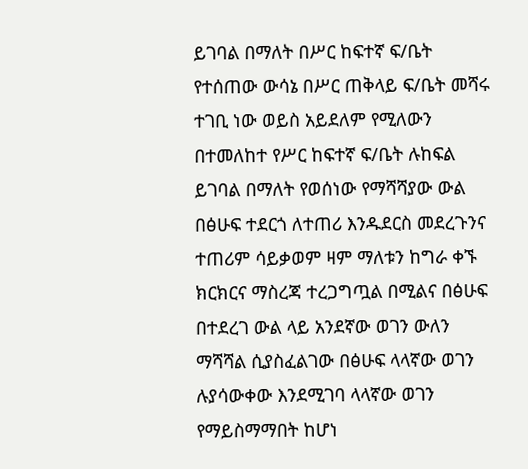ይገባል በማለት በሥር ከፍተኛ ፍ/ቤት የተሰጠው ውሳኔ በሥር ጠቅላይ ፍ/ቤት መሻሩ ተገቢ ነው ወይስ አይደለም የሚለውን በተመለከተ የሥር ከፍተኛ ፍ/ቤት ሉከፍል ይገባል በማለት የወሰነው የማሻሻያው ውል በፅሁፍ ተደርጎ ለተጠሪ እንዱደርስ መደረጉንና ተጠሪም ሳይቃወም ዛም ማለቱን ከግራ ቀኙ ክርክርና ማስረጃ ተረጋግጧል በሚልና በፅሁፍ በተደረገ ውል ላይ አንደኛው ወገን ውለን ማሻሻል ሲያስፈልገው በፅሁፍ ላላኛው ወገን ሉያሳውቀው እንደሚገባ ላላኛው ወገን የማይስማማበት ከሆነ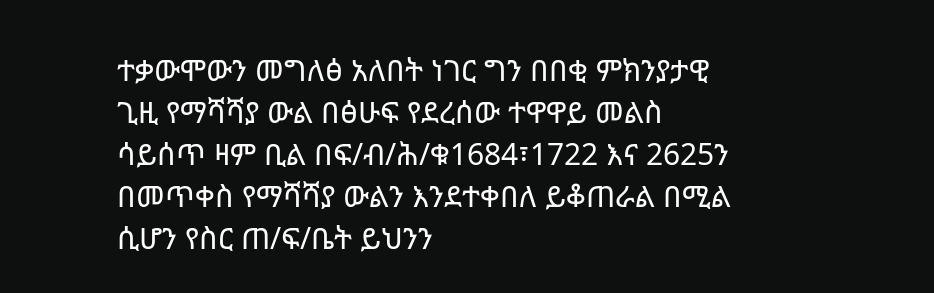ተቃውሞውን መግለፅ አለበት ነገር ግን በበቂ ምክንያታዊ ጊዚ የማሻሻያ ውል በፅሁፍ የደረሰው ተዋዋይ መልስ ሳይሰጥ ዛም ቢል በፍ/ብ/ሕ/ቁ1684፣1722 እና 2625ን በመጥቀስ የማሻሻያ ውልን እንደተቀበለ ይቆጠራል በሚል ሲሆን የስር ጠ/ፍ/ቤት ይህንን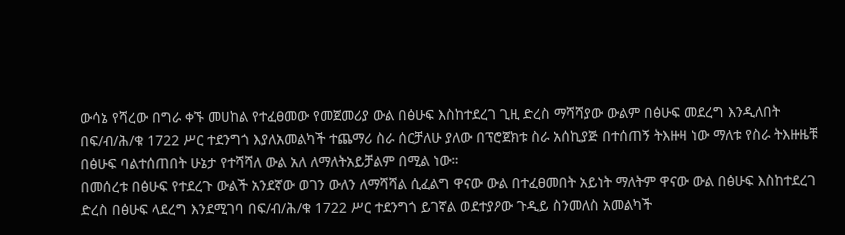ውሳኔ የሻረው በግራ ቀኙ መሀከል የተፈፀመው የመጀመሪያ ውል በፅሁፍ እስከተደረገ ጊዚ ድረስ ማሻሻያው ውልም በፅሁፍ መደረግ እንዲለበት በፍ/ብ/ሕ/ቁ 1722 ሥር ተደንግጎ እያለአመልካች ተጨማሪ ስራ ሰርቻለሁ ያለው በፕሮጀክቱ ስራ አሰኪያጅ በተሰጠኝ ትእዙዛ ነው ማለቱ የስራ ትእዙዜቹ በፅሁፍ ባልተሰጠበት ሁኔታ የተሻሻለ ውል አለ ለማለትአይቻልም በሚል ነው።
በመሰረቱ በፅሁፍ የተደረጉ ውልች አንደኛው ወገን ውለን ለማሻሻል ሲፈልግ ዋናው ውል በተፈፀመበት አይነት ማለትም ዋናው ውል በፅሁፍ እስከተደረገ ድረስ በፅሁፍ ላደረግ እንደሚገባ በፍ/ብ/ሕ/ቁ 1722 ሥር ተደንግጎ ይገኛል ወደተያዖው ጉዲይ ስንመለስ አመልካች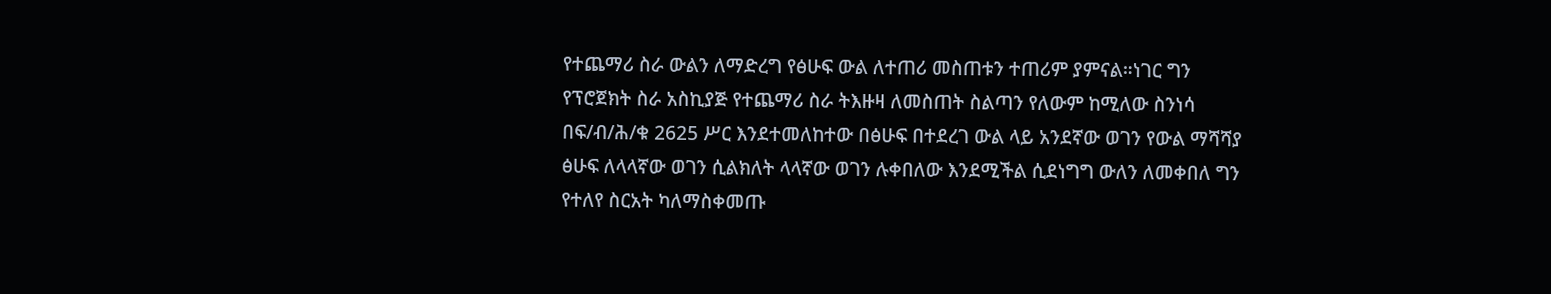የተጨማሪ ስራ ውልን ለማድረግ የፅሁፍ ውል ለተጠሪ መስጠቱን ተጠሪም ያምናል።ነገር ግን የፕሮጀክት ስራ አስኪያጅ የተጨማሪ ስራ ትእዙዛ ለመስጠት ስልጣን የለውም ከሚለው ስንነሳ በፍ/ብ/ሕ/ቁ 2625 ሥር እንደተመለከተው በፅሁፍ በተደረገ ውል ላይ አንደኛው ወገን የውል ማሻሻያ ፅሁፍ ለላላኛው ወገን ሲልክለት ላላኛው ወገን ሉቀበለው እንደሚችል ሲደነግግ ውለን ለመቀበለ ግን የተለየ ስርአት ካለማስቀመጡ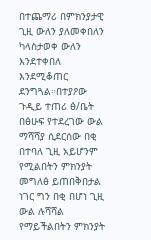በተጨማሪ በምክንያታዊ ጊዚ ውለን ያለመቀበለን ካላስታወቀ ውለን እንደተቀበለ እንደሚቆጠር ደንግጓል።በተያዖው ጉዲይ ተጠሪ ፅ/ቤት በፅሁፍ የተደረገው ውል ማሻሻያ ሲደርሰው በቂ በተባለ ጊዚ አይሆንም የሚልበትን ምክንያት መግለፅ ይጠበቅበታል ነገር ግን በቂ በሆነ ጊዚ ውል ሉሻሻል የማይችልበትን ምክንያት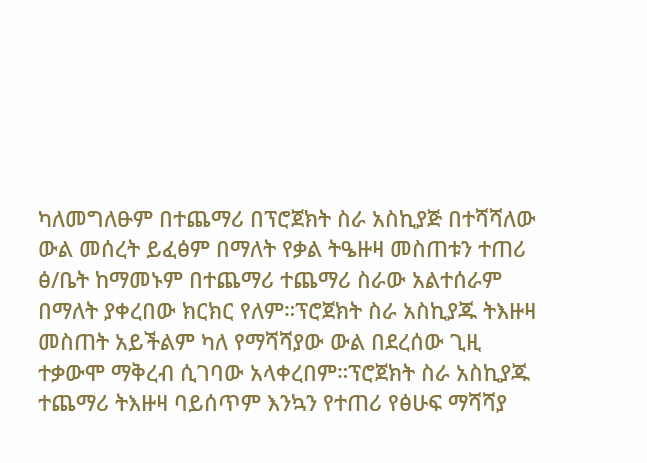ካለመግለፁም በተጨማሪ በፕሮጀክት ስራ አስኪያጅ በተሻሻለው ውል መሰረት ይፈፅም በማለት የቃል ትዔዙዛ መስጠቱን ተጠሪ ፅ/ቤት ከማመኑም በተጨማሪ ተጨማሪ ስራው አልተሰራም በማለት ያቀረበው ክርክር የለም።ፕሮጀክት ስራ አስኪያጁ ትእዙዛ መስጠት አይችልም ካለ የማሻሻያው ውል በደረሰው ጊዚ ተቃውሞ ማቅረብ ሲገባው አላቀረበም።ፕሮጀክት ስራ አስኪያጁ ተጨማሪ ትእዙዛ ባይሰጥም እንኳን የተጠሪ የፅሁፍ ማሻሻያ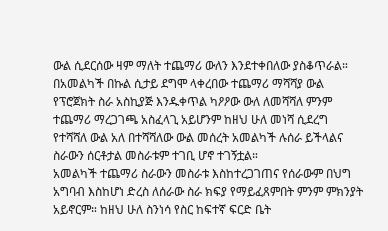ውል ሲደርሰው ዛም ማለት ተጨማሪ ውለን እንደተቀበለው ያስቆጥራል። በአመልካች በኩል ሲታይ ደግሞ ላቀረበው ተጨማሪ ማሻሻያ ውል የፕሮጀክት ስራ አስኪያጅ እንዱቀጥል ካዖዖው ውለ ለመሻሻለ ምንም ተጨማሪ ማረጋገጫ አስፈላጊ አይሆንም ከዘህ ሁለ መነሻ ሲደረግ የተሻሻለ ውል አለ በተሻሻለው ውል መሰረት አመልካች ሉሰራ ይችላልና ስራውን ሰርቶታል መስራቱም ተገቢ ሆኖ ተገኝቷል።
አመልካች ተጨማሪ ስራውን መስራቱ እስከተረጋገጠና የሰራውም በህግ አግባብ እስከሆነ ድረስ ለሰራው ስራ ክፍያ የማይፈጸምበት ምንም ምክንያት አይኖርም። ከዘህ ሁለ ስንነሳ የስር ከፍተኛ ፍርድ ቤት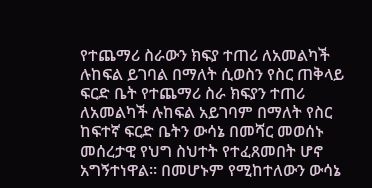የተጨማሪ ስራውን ክፍያ ተጠሪ ለአመልካች ሉከፍል ይገባል በማለት ሲወስን የስር ጠቅላይ ፍርድ ቤት የተጨማሪ ስራ ክፍያን ተጠሪ ለአመልካች ሉከፍል አይገባም በማለት የስር ከፍተኛ ፍርድ ቤትን ውሳኔ በመሻር መወሰኑ መሰረታዊ የህግ ስህተት የተፈጸመበት ሆኖ አግኝተነዋል። በመሆኑም የሚከተለውን ውሳኔ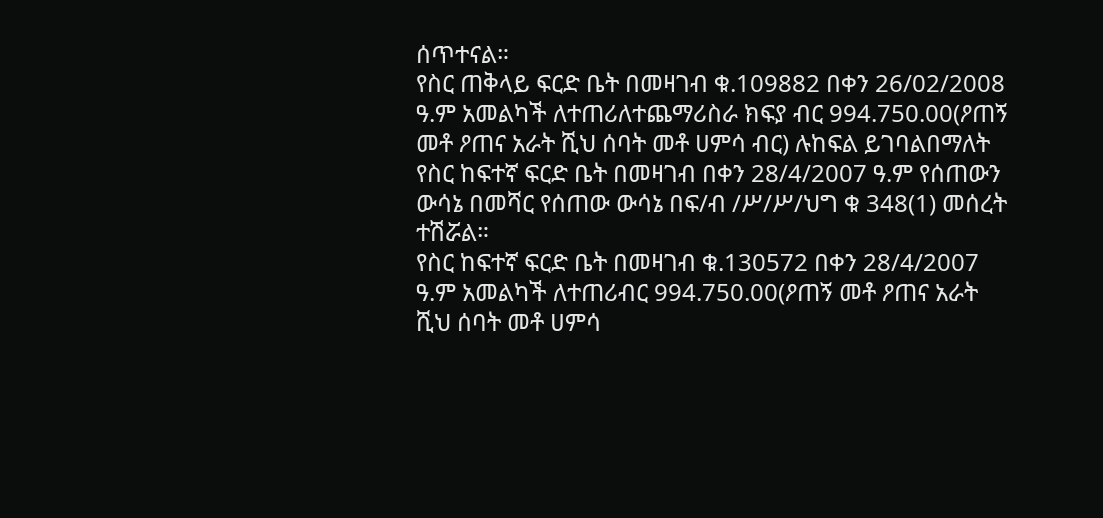ሰጥተናል።
የስር ጠቅላይ ፍርድ ቤት በመዛገብ ቁ.109882 በቀን 26/02/2008 ዓ.ም አመልካች ለተጠሪለተጨማሪስራ ክፍያ ብር 994.750.00(ዖጠኝ መቶ ዖጠና አራት ሺህ ሰባት መቶ ሀምሳ ብር) ሉከፍል ይገባልበማለት የስር ከፍተኛ ፍርድ ቤት በመዛገብ በቀን 28/4/2007 ዓ.ም የሰጠውን ውሳኔ በመሻር የሰጠው ውሳኔ በፍ/ብ /ሥ/ሥ/ህግ ቁ 348(1) መሰረት ተሽሯል።
የስር ከፍተኛ ፍርድ ቤት በመዛገብ ቁ.130572 በቀን 28/4/2007 ዓ.ም አመልካች ለተጠሪብር 994.750.00(ዖጠኝ መቶ ዖጠና አራት ሺህ ሰባት መቶ ሀምሳ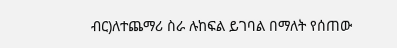ብር)ለተጨማሪ ስራ ሉከፍል ይገባል በማለት የሰጠው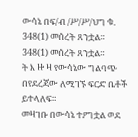ውሳኔ በፍ/ብ /ሥ/ሥ/ህግ ቁ.
348(1) መሰረት ጸንቷል።
348(1) መሰረት ጸንቷል።
ት እ ዙ ዛ የውሳኔው ግልባጭ በየደረጃው ለሚገኙ ፍርድ ቤቶች ይተላለፍ።
መዛገቡ በውሳኔ ተዖግቷል ወደ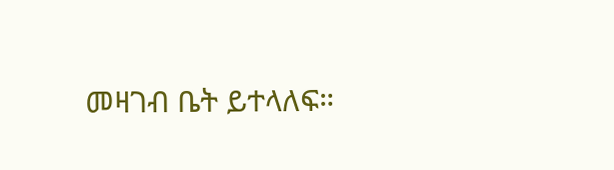መዛገብ ቤት ይተላለፍ።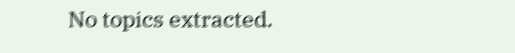No topics extracted.